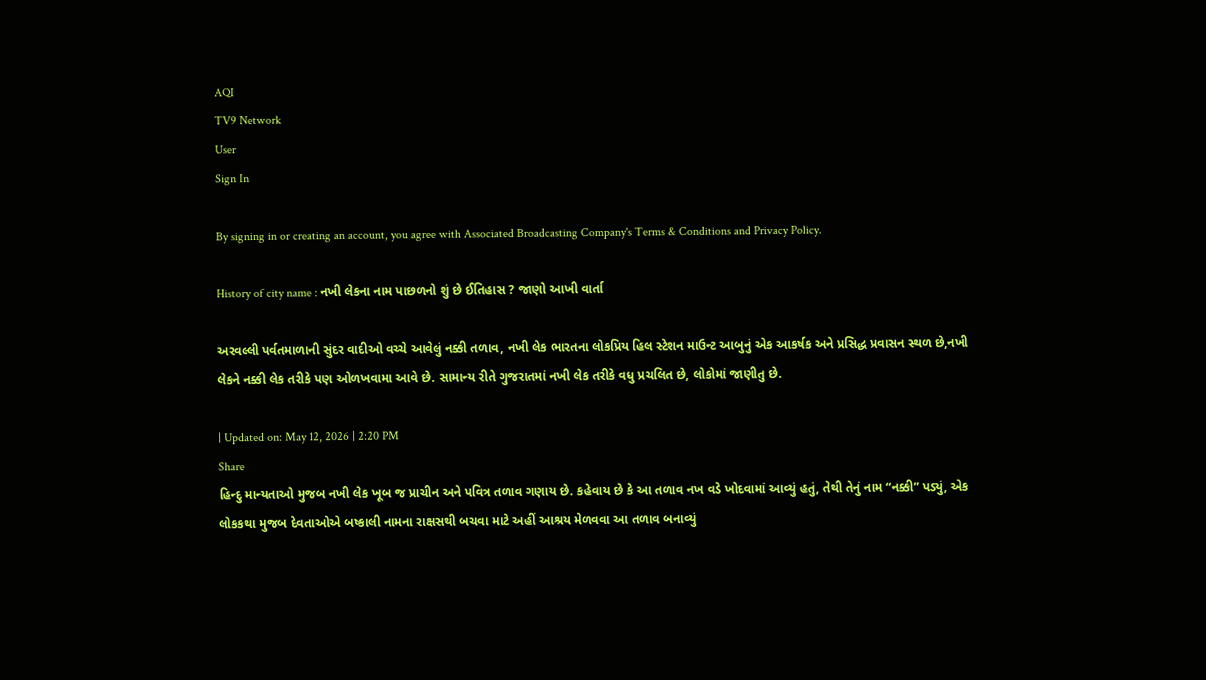AQI
TV9 Network
User
Sign In

By signing in or creating an account, you agree with Associated Broadcasting Company's Terms & Conditions and Privacy Policy.

History of city name : નખી લેકના નામ પાછળનો શું છે ઈતિહાસ ? જાણો આખી વાર્તા

અરવલ્લી પર્વતમાળાની સુંદર વાદીઓ વચ્ચે આવેલું નક્કી તળાવ, નખી લેક ભારતના લોકપ્રિય હિલ સ્ટેશન માઉન્ટ આબુનું એક આકર્ષક અને પ્રસિદ્ધ પ્રવાસન સ્થળ છે,નખી લેકને નક્કી લેક તરીકે પણ ઓળખવામા આવે છે. સામાન્ય રીતે ગુજરાતમાં નખી લેક તરીકે વધુ પ્રચલિત છે, લોકોમાં જાણીતુ છે.

| Updated on: May 12, 2026 | 2:20 PM
Share
હિન્દુ માન્યતાઓ મુજબ નખી લેક ખૂબ જ પ્રાચીન અને પવિત્ર તળાવ ગણાય છે. કહેવાય છે કે આ તળાવ નખ વડે ખોદવામાં આવ્યું હતું, તેથી તેનું નામ “નક્કી” પડ્યું, એક લોકકથા મુજબ દેવતાઓએ બષ્કાલી નામના રાક્ષસથી બચવા માટે અહીં આશ્રય મેળવવા આ તળાવ બનાવ્યું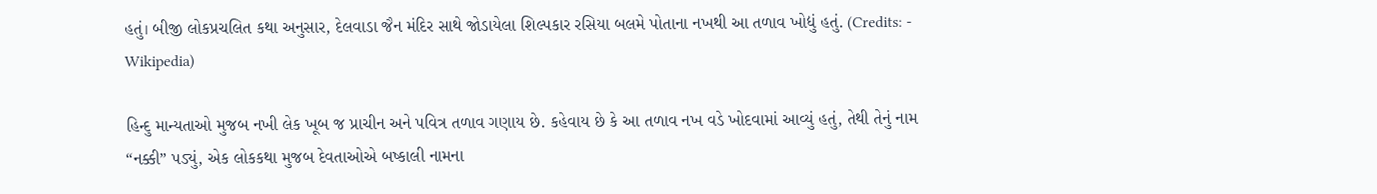હતું। બીજી લોકપ્રચલિત કથા અનુસાર, દેલવાડા જૈન મંદિર સાથે જોડાયેલા શિલ્પકાર રસિયા બલમે પોતાના નખથી આ તળાવ ખોદ્યું હતું. (Credits: - Wikipedia)

હિન્દુ માન્યતાઓ મુજબ નખી લેક ખૂબ જ પ્રાચીન અને પવિત્ર તળાવ ગણાય છે. કહેવાય છે કે આ તળાવ નખ વડે ખોદવામાં આવ્યું હતું, તેથી તેનું નામ “નક્કી” પડ્યું, એક લોકકથા મુજબ દેવતાઓએ બષ્કાલી નામના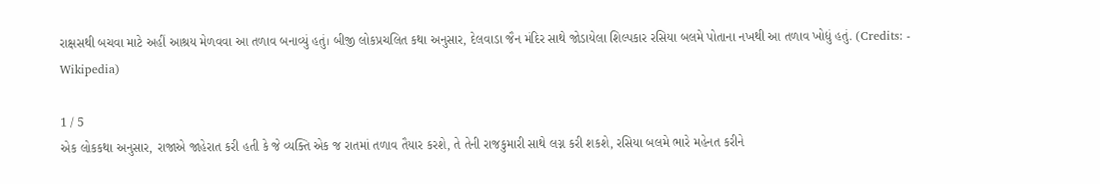રાક્ષસથી બચવા માટે અહીં આશ્રય મેળવવા આ તળાવ બનાવ્યું હતું। બીજી લોકપ્રચલિત કથા અનુસાર, દેલવાડા જૈન મંદિર સાથે જોડાયેલા શિલ્પકાર રસિયા બલમે પોતાના નખથી આ તળાવ ખોદ્યું હતું. (Credits: - Wikipedia)

1 / 5
એક લોકકથા અનુસાર, રાજાએ જાહેરાત કરી હતી કે જે વ્યક્તિ એક જ રાતમાં તળાવ તૈયાર કરશે, તે તેની રાજકુમારી સાથે લગ્ન કરી શકશે, રસિયા બલમે ભારે મહેનત કરીને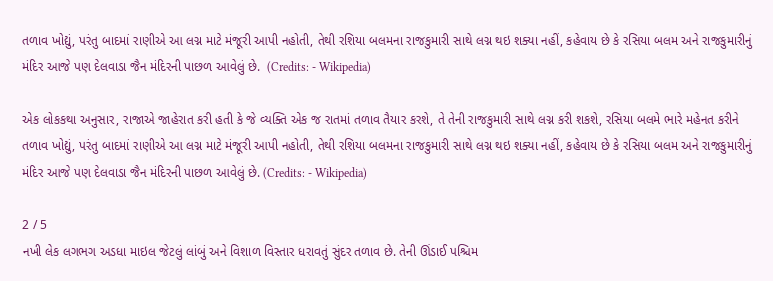તળાવ ખોદ્યું, પરંતુ બાદમાં રાણીએ આ લગ્ન માટે મંજૂરી આપી નહોતી, તેથી રશિયા બલમના રાજકુમારી સાથે લગ્ન થઇ શક્યા નહીં, કહેવાય છે કે રસિયા બલમ અને રાજકુમારીનું મંદિર આજે પણ દેલવાડા જૈન મંદિરની પાછળ આવેલું છે.  (Credits: - Wikipedia)

એક લોકકથા અનુસાર, રાજાએ જાહેરાત કરી હતી કે જે વ્યક્તિ એક જ રાતમાં તળાવ તૈયાર કરશે, તે તેની રાજકુમારી સાથે લગ્ન કરી શકશે, રસિયા બલમે ભારે મહેનત કરીને તળાવ ખોદ્યું, પરંતુ બાદમાં રાણીએ આ લગ્ન માટે મંજૂરી આપી નહોતી, તેથી રશિયા બલમના રાજકુમારી સાથે લગ્ન થઇ શક્યા નહીં, કહેવાય છે કે રસિયા બલમ અને રાજકુમારીનું મંદિર આજે પણ દેલવાડા જૈન મંદિરની પાછળ આવેલું છે. (Credits: - Wikipedia)

2 / 5
નખી લેક લગભગ અડધા માઇલ જેટલું લાંબું અને વિશાળ વિસ્તાર ધરાવતું સુંદર તળાવ છે. તેની ઊંડાઈ પશ્ચિમ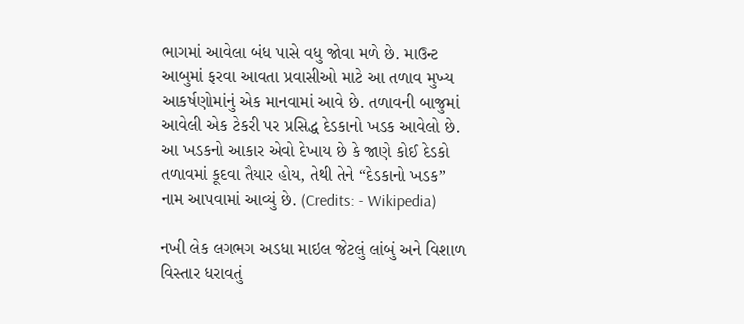ભાગમાં આવેલા બંધ પાસે વધુ જોવા મળે છે. માઉન્ટ આબુમાં ફરવા આવતા પ્રવાસીઓ માટે આ તળાવ મુખ્ય આકર્ષણોમાંનું એક માનવામાં આવે છે. તળાવની બાજુમાં આવેલી એક ટેકરી પર પ્રસિદ્ધ દેડકાનો ખડક આવેલો છે. આ ખડકનો આકાર એવો દેખાય છે કે જાણે કોઈ દેડકો તળાવમાં કૂદવા તૈયાર હોય, તેથી તેને “દેડકાનો ખડક” નામ આપવામાં આવ્યું છે. (Credits: - Wikipedia)

નખી લેક લગભગ અડધા માઇલ જેટલું લાંબું અને વિશાળ વિસ્તાર ધરાવતું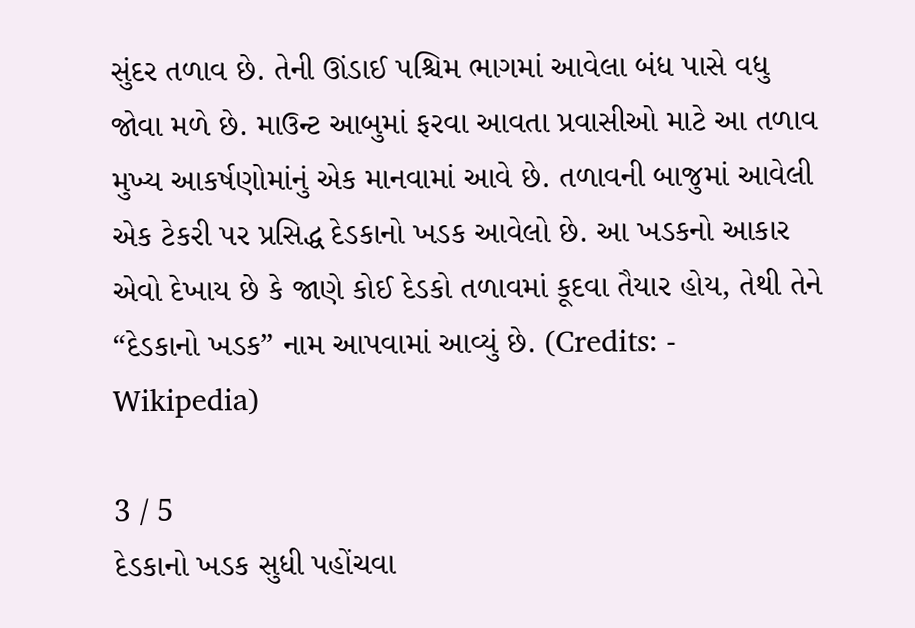સુંદર તળાવ છે. તેની ઊંડાઈ પશ્ચિમ ભાગમાં આવેલા બંધ પાસે વધુ જોવા મળે છે. માઉન્ટ આબુમાં ફરવા આવતા પ્રવાસીઓ માટે આ તળાવ મુખ્ય આકર્ષણોમાંનું એક માનવામાં આવે છે. તળાવની બાજુમાં આવેલી એક ટેકરી પર પ્રસિદ્ધ દેડકાનો ખડક આવેલો છે. આ ખડકનો આકાર એવો દેખાય છે કે જાણે કોઈ દેડકો તળાવમાં કૂદવા તૈયાર હોય, તેથી તેને “દેડકાનો ખડક” નામ આપવામાં આવ્યું છે. (Credits: - Wikipedia)

3 / 5
દેડકાનો ખડક સુધી પહોંચવા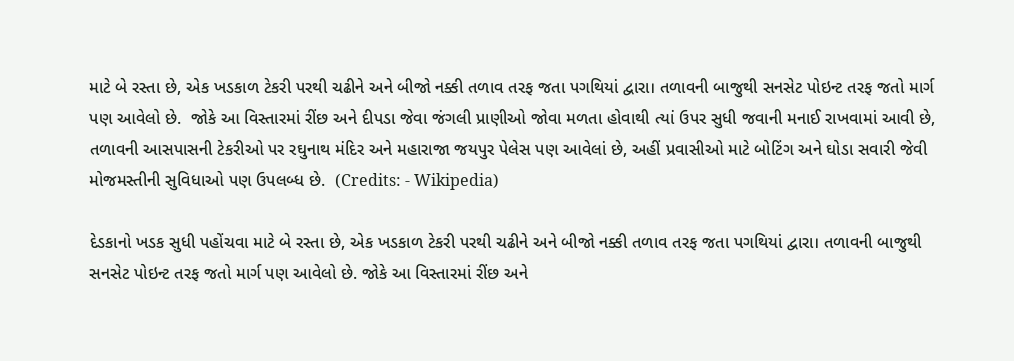માટે બે રસ્તા છે, એક ખડકાળ ટેકરી પરથી ચઢીને અને બીજો નક્કી તળાવ તરફ જતા પગથિયાં દ્વારા। તળાવની બાજુથી સનસેટ પોઇન્ટ તરફ જતો માર્ગ પણ આવેલો છે.  જોકે આ વિસ્તારમાં રીંછ અને દીપડા જેવા જંગલી પ્રાણીઓ જોવા મળતા હોવાથી ત્યાં ઉપર સુધી જવાની મનાઈ રાખવામાં આવી છે, તળાવની આસપાસની ટેકરીઓ પર રઘુનાથ મંદિર અને મહારાજા જયપુર પેલેસ પણ આવેલાં છે, અહીં પ્રવાસીઓ માટે બોટિંગ અને ઘોડા સવારી જેવી મોજમસ્તીની સુવિધાઓ પણ ઉપલબ્ધ છે.  (Credits: - Wikipedia)

દેડકાનો ખડક સુધી પહોંચવા માટે બે રસ્તા છે, એક ખડકાળ ટેકરી પરથી ચઢીને અને બીજો નક્કી તળાવ તરફ જતા પગથિયાં દ્વારા। તળાવની બાજુથી સનસેટ પોઇન્ટ તરફ જતો માર્ગ પણ આવેલો છે. જોકે આ વિસ્તારમાં રીંછ અને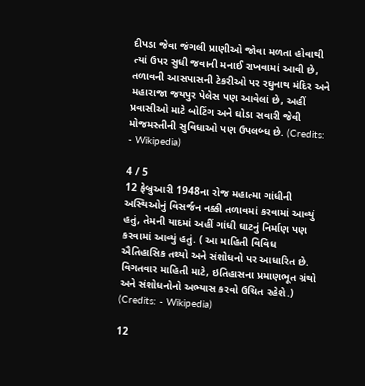દીપડા જેવા જંગલી પ્રાણીઓ જોવા મળતા હોવાથી ત્યાં ઉપર સુધી જવાની મનાઈ રાખવામાં આવી છે, તળાવની આસપાસની ટેકરીઓ પર રઘુનાથ મંદિર અને મહારાજા જયપુર પેલેસ પણ આવેલાં છે, અહીં પ્રવાસીઓ માટે બોટિંગ અને ઘોડા સવારી જેવી મોજમસ્તીની સુવિધાઓ પણ ઉપલબ્ધ છે. (Credits: - Wikipedia)

4 / 5
12 ફેબ્રુઆરી 1948ના રોજ મહાત્મા ગાંધીની અસ્થિઓનું વિસર્જન નક્કી તળાવમાં કરવામાં આવ્યું હતું, તેમની યાદમાં અહીં ગાંધી ઘાટનું નિર્માણ પણ કરવામાં આવ્યું હતું. ( આ માહિતી વિવિધ ઐતિહાસિક તથ્યો અને સંશોધનો પર આધારિત છે.  વિગતવાર માહિતી માટે, ઇતિહાસના પ્રમાણભૂત ગ્રંથો અને સંશોધનોનો અભ્યાસ કરવો ઉચિત રહેશે.)  (Credits: - Wikipedia)

12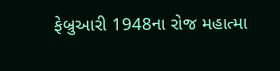ફેબ્રુઆરી 1948ના રોજ મહાત્મા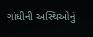ગાંધીની અસ્થિઓનું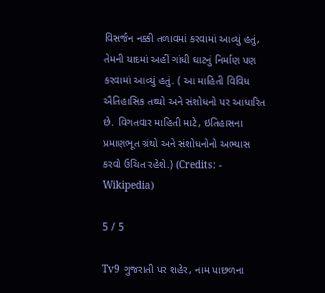વિસર્જન નક્કી તળાવમાં કરવામાં આવ્યું હતું, તેમની યાદમાં અહીં ગાંધી ઘાટનું નિર્માણ પણ કરવામાં આવ્યું હતું. ( આ માહિતી વિવિધ ઐતિહાસિક તથ્યો અને સંશોધનો પર આધારિત છે. વિગતવાર માહિતી માટે, ઇતિહાસના પ્રમાણભૂત ગ્રંથો અને સંશોધનોનો અભ્યાસ કરવો ઉચિત રહેશે.) (Credits: - Wikipedia)

5 / 5

Tv9 ગુજરાતી પર શહેર, નામ પાછળના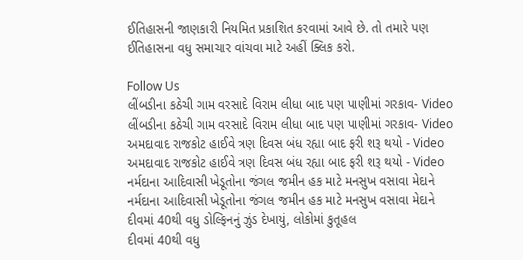ઈતિહાસની જાણકારી નિયમિત પ્રકાશિત કરવામાં આવે છે. તો તમારે પણ ઈતિહાસના વધુ સમાચાર વાંચવા માટે અહીં ક્લિક કરો.

Follow Us
લીંબડીના કઠેચી ગામ વરસાદે વિરામ લીધા બાદ પણ પાણીમાં ગરકાવ- Video
લીંબડીના કઠેચી ગામ વરસાદે વિરામ લીધા બાદ પણ પાણીમાં ગરકાવ- Video
અમદાવાદ રાજકોટ હાઈવે ત્રણ દિવસ બંધ રહ્યા બાદ ફરી શરૂ થયો - Video
અમદાવાદ રાજકોટ હાઈવે ત્રણ દિવસ બંધ રહ્યા બાદ ફરી શરૂ થયો - Video
નર્મદાના આદિવાસી ખેડૂતોના જંગલ જમીન હક માટે મનસુખ વસાવા મેદાને
નર્મદાના આદિવાસી ખેડૂતોના જંગલ જમીન હક માટે મનસુખ વસાવા મેદાને
દીવમાં 40થી વધુ ડોલ્ફિનનું ઝુંડ દેખાયું, લોકોમાં કુતૂહલ
દીવમાં 40થી વધુ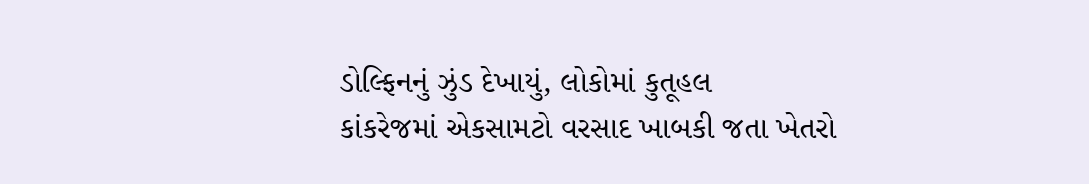ડોલ્ફિનનું ઝુંડ દેખાયું, લોકોમાં કુતૂહલ
કાંકરેજમાં એકસામટો વરસાદ ખાબકી જતા ખેતરો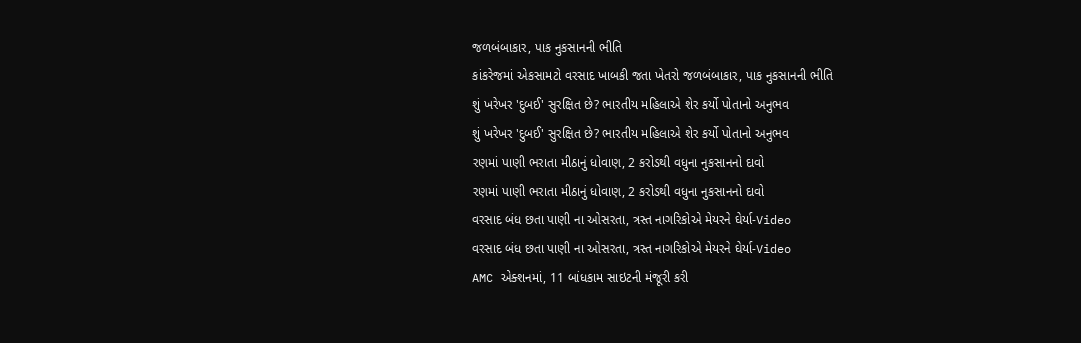જળબંબાકાર, પાક નુકસાનની ભીતિ
કાંકરેજમાં એકસામટો વરસાદ ખાબકી જતા ખેતરો જળબંબાકાર, પાક નુકસાનની ભીતિ
શું ખરેખર 'દુબઈ' સુરક્ષિત છે? ભારતીય મહિલાએ શેર કર્યો પોતાનો અનુભવ
શું ખરેખર 'દુબઈ' સુરક્ષિત છે? ભારતીય મહિલાએ શેર કર્યો પોતાનો અનુભવ
રણમાં પાણી ભરાતા મીઠાનું ધોવાણ, 2 કરોડથી વધુના નુકસાનનો દાવો
રણમાં પાણી ભરાતા મીઠાનું ધોવાણ, 2 કરોડથી વધુના નુકસાનનો દાવો
વરસાદ બંધ છતા પાણી ના ઓસરતા, ત્રસ્ત નાગરિકોએ મેયરને ઘેર્યા-Video
વરસાદ બંધ છતા પાણી ના ઓસરતા, ત્રસ્ત નાગરિકોએ મેયરને ઘેર્યા-Video
AMC એક્શનમાં, 11 બાંધકામ સાઇટની મંજૂરી કરી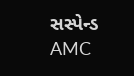સસ્પેન્ડ
AMC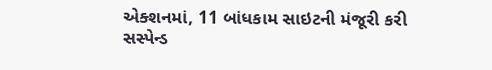એક્શનમાં, 11 બાંધકામ સાઇટની મંજૂરી કરી સસ્પેન્ડ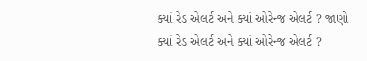ક્યાં રેડ એલર્ટ અને ક્યાં ઓરેન્જ એલર્ટ ? જાણો
ક્યાં રેડ એલર્ટ અને ક્યાં ઓરેન્જ એલર્ટ ?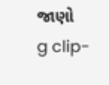જાણો
g clip-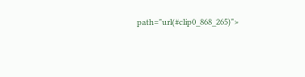path="url(#clip0_868_265)">